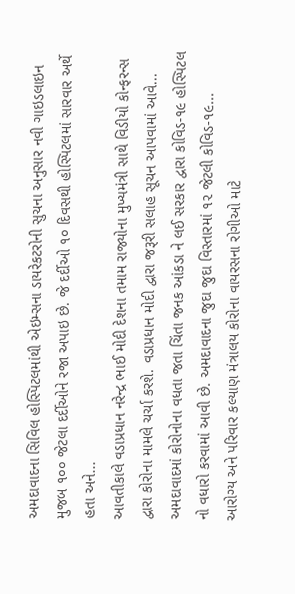અમદાવાદના સિવિલ હોસ્પિટલમાંથી એઇમ્સના ડાયરેકટરોની સુચના અનુસાર નવી ગાઇડલાઇન મુજબ ૧૦૦ જેટલા દર્દીઓને રજા અપાઇ છે. જે દર્દીઓ ૧૦ દિવસથી હોસ્પિટલમાં સારવાર અર્થે હતા અને...
આવતીકાલે વડાપ્રધાન નરેન્દ્ર ભાઈ મોદી દેશના તમામ રાજ્યોના મુખ્યમંત્રી સાથે વિડીયો કોન્ફરન્સ દ્વારા કોરોના મામલે ચર્ચા કરશે. વડાપ્રધાન મોદી દ્વારા જરૂરી સલાહ સૂચન આપવામાં આવે...
અમદાવાદમાં કોરોનોના વધતા જતા ચિંતા જનક આંકડા ને લઈ સરકાર દ્વારા કોવિડ-૧૯ હોસ્પિટલ નો વધારો કરવામાં આવી છે. અમદાવાદના જુદા જુદા વિસ્તારમાં ૧૨ જેટલી કોવિડ-૧૯...
આરોગ્ય અને પરિવાર કલ્યાણ મંત્રાલય કોરોના વાયરસના રોગીઓ માટે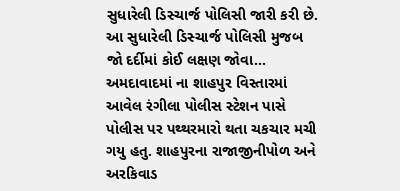સુધારેલી ડિસ્ચાર્જ પોલિસી જારી કરી છે. આ સુધારેલી ડિસ્ચાર્જ પોલિસી મુજબ જો દર્દીમાં કોઈ લક્ષણ જોવા...
અમદાવાદમાં ના શાહપુર વિસ્તારમાં આવેલ રંગીલા પોલીસ સ્ટેશન પાસે પોલીસ પર પથ્થરમારો થતા ચકચાર મચી ગયુ હતુ. શાહપુરના રાજાજીનીપોળ અને અરકિવાડ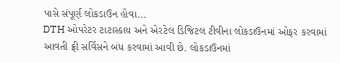પાસે સંપૂર્ણ લોકડાઉન હોવા...
DTH ઓપરેટર ટાટાસ્કાય અને એરટેલ ડિજિટલ ટીવીના લોકડાઉનમાં ઓફર કરવામાં આવતી ફ્રી સર્વિસને બંધ કરવામાં આવી છે. લોકડાઉનમાં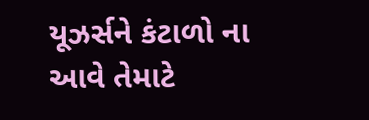યૂઝર્સને કંટાળો ના આવે તેમાટે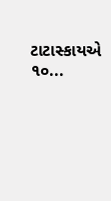ટાટાસ્કાયએ ૧૦...